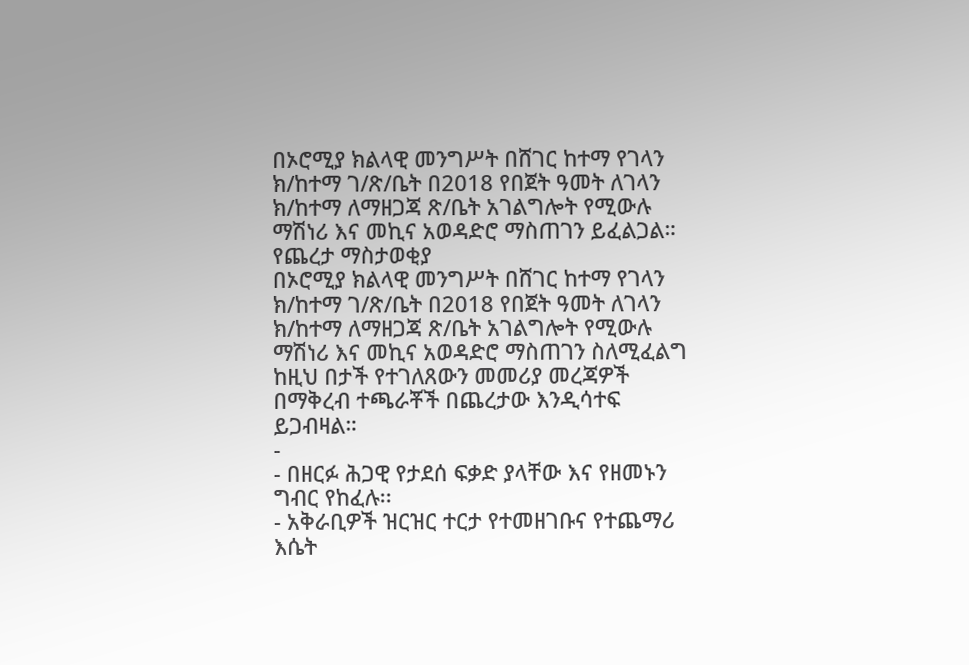በኦሮሚያ ክልላዊ መንግሥት በሸገር ከተማ የገላን ክ/ከተማ ገ/ጽ/ቤት በ2018 የበጀት ዓመት ለገላን ክ/ከተማ ለማዘጋጃ ጽ/ቤት አገልግሎት የሚውሉ ማሽነሪ እና መኪና አወዳድሮ ማስጠገን ይፈልጋል።
የጨረታ ማስታወቂያ
በኦሮሚያ ክልላዊ መንግሥት በሸገር ከተማ የገላን ክ/ከተማ ገ/ጽ/ቤት በ2018 የበጀት ዓመት ለገላን ክ/ከተማ ለማዘጋጃ ጽ/ቤት አገልግሎት የሚውሉ ማሽነሪ እና መኪና አወዳድሮ ማስጠገን ስለሚፈልግ ከዚህ በታች የተገለጸውን መመሪያ መረጃዎች በማቅረብ ተጫራቾች በጨረታው እንዲሳተፍ ይጋብዛል።
-
- በዘርፉ ሕጋዊ የታደሰ ፍቃድ ያላቸው እና የዘመኑን ግብር የከፈሉ፡፡
- አቅራቢዎች ዝርዝር ተርታ የተመዘገቡና የተጨማሪ እሴት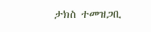ታክስ ተመዝጋቢ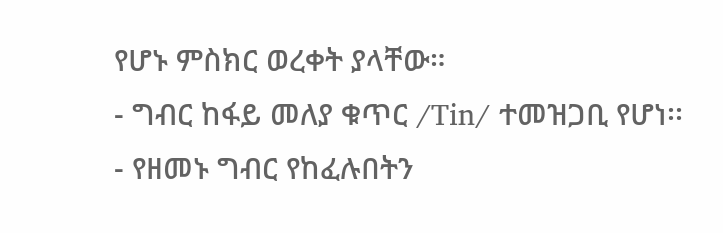የሆኑ ምስክር ወረቀት ያላቸው።
- ግብር ከፋይ መለያ ቁጥር /Tin/ ተመዝጋቢ የሆነ፡፡
- የዘመኑ ግብር የከፈሉበትን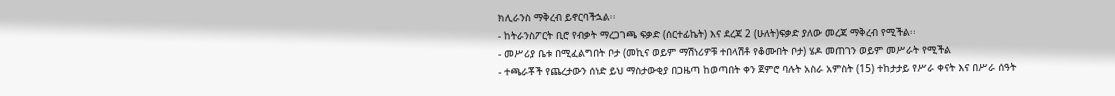ክሊራንስ ማቅረብ ይኖርባችኋል፡፡
- ከትራንስፖርት ቢሮ የብቃት ማረጋገጫ ፍቃድ (ሰርተፊኬት) እና ደረጃ 2 (ሁለት)ፍቃድ ያለው መረጃ ማቅረብ የሚችል፡፡
- መሥሪያ ቤቱ በሚፈልግበት ቦታ (መኪና ወይም ማሽነሪዎቹ ተበላሽቶ የቆሙበት ቦታ) ሄዶ መጠገን ወይም መሥራት የሚችል
- ተጫራቾች የጨረታውን ሰነድ ይህ ማስታውቂያ በጋዜጣ ከወጣበት ቀን ጀምሮ ባሉት አስራ አምስት (15) ተከታታይ የሥራ ቀናት እና በሥራ ሰዓት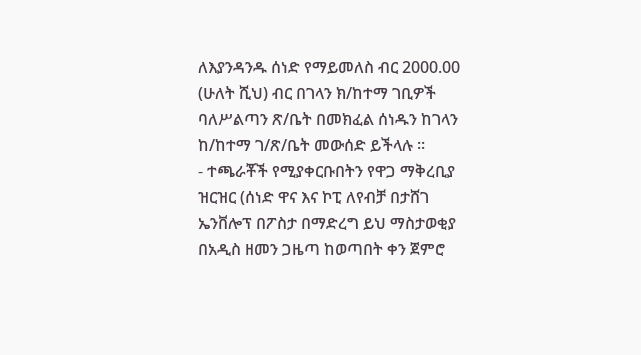ለእያንዳንዱ ሰነድ የማይመለስ ብር 2000.00 (ሁለት ሺህ) ብር በገላን ክ/ከተማ ገቢዎች ባለሥልጣን ጽ/ቤት በመክፈል ሰነዱን ከገላን ከ/ከተማ ገ/ጽ/ቤት መውሰድ ይችላሉ ፡፡
- ተጫራቾች የሚያቀርቡበትን የዋጋ ማቅረቢያ ዝርዝር (ሰነድ ዋና እና ኮፒ ለየብቻ በታሸገ ኤንቨሎፕ በፖስታ በማድረግ ይህ ማስታወቂያ በአዲስ ዘመን ጋዜጣ ከወጣበት ቀን ጀምሮ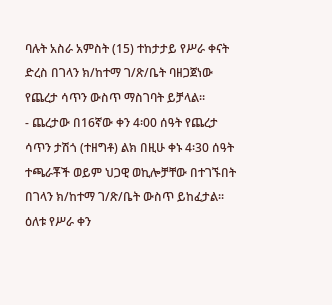ባሉት አስራ አምስት (15) ተከታታይ የሥራ ቀናት ድረስ በገላን ክ/ከተማ ገ/ጽ/ቤት ባዘጋጀነው የጨረታ ሳጥን ውስጥ ማስገባት ይቻላል።
- ጨረታው በ16ኛው ቀን 4፡00 ሰዓት የጨረታ ሳጥን ታሽጎ (ተዘግቶ) ልክ በዚሁ ቀኑ 4፡30 ሰዓት ተጫራቾች ወይም ህጋዊ ወኪሎቻቸው በተገኙበት በገላን ክ/ከተማ ገ/ጽ/ቤት ውስጥ ይከፈታል፡፡ ዕለቱ የሥራ ቀን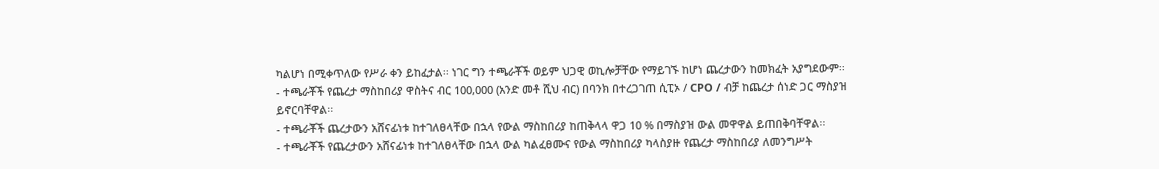ካልሆነ በሚቀጥለው የሥራ ቀን ይከፈታል፡፡ ነገር ግን ተጫራቾች ወይም ህጋዊ ወኪሎቻቸው የማይገኙ ከሆነ ጨረታውን ከመክፈት አያግደውም፡፡
- ተጫራቾች የጨረታ ማስከበሪያ ዋስትና ብር 100,000 (አንድ መቶ ሺህ ብር) በባንክ በተረጋገጠ ሲፒኦ / CPO / ብቻ ከጨረታ ሰነድ ጋር ማስያዝ ይኖርባቸዋል፡፡
- ተጫራቾች ጨረታውን አሸናፊነቱ ከተገለፀላቸው በኋላ የውል ማስከበሪያ ከጠቅላላ ዋጋ 10 % በማስያዝ ውል መዋዋል ይጠበቅባቸዋል፡፡
- ተጫራቾች የጨረታውን አሸናፊነቱ ከተገለፀላቸው በኋላ ውል ካልፈፀሙና የውል ማስከበሪያ ካላስያዙ የጨረታ ማስከበሪያ ለመንግሥት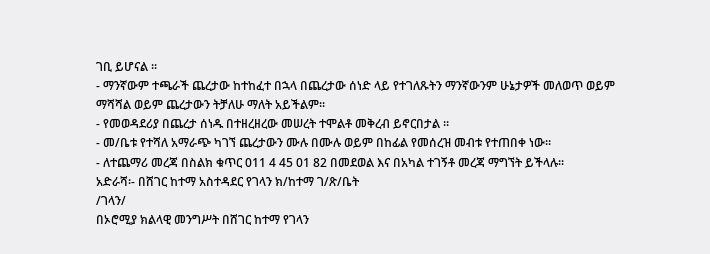ገቢ ይሆናል ፡፡
- ማንኛውም ተጫራች ጨረታው ከተከፈተ በኋላ በጨረታው ሰነድ ላይ የተገለጹትን ማንኛውንም ሁኔታዎች መለወጥ ወይም ማሻሻል ወይም ጨረታውን ትቻለሁ ማለት አይችልም፡፡
- የመወዳደሪያ በጨረታ ሰነዱ በተዘረዘረው መሠረት ተሞልቶ መቅረብ ይኖርበታል ።
- መ/ቤቱ የተሻለ አማራጭ ካገኘ ጨረታውን ሙሉ በሙሉ ወይም በከፊል የመሰረዝ መብቱ የተጠበቀ ነው።
- ለተጨማሪ መረጃ በስልክ ቁጥር 011 4 45 01 82 በመደወል እና በአካል ተገኝቶ መረጃ ማግኘት ይችላሉ፡፡
አድራሻ፡- በሸገር ከተማ አስተዳደር የገላን ክ/ከተማ ገ/ጽ/ቤት
/ገላን/
በኦሮሚያ ክልላዊ መንግሥት በሸገር ከተማ የገላን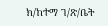ክ/ከተማ ገ/ጽ/ቤት